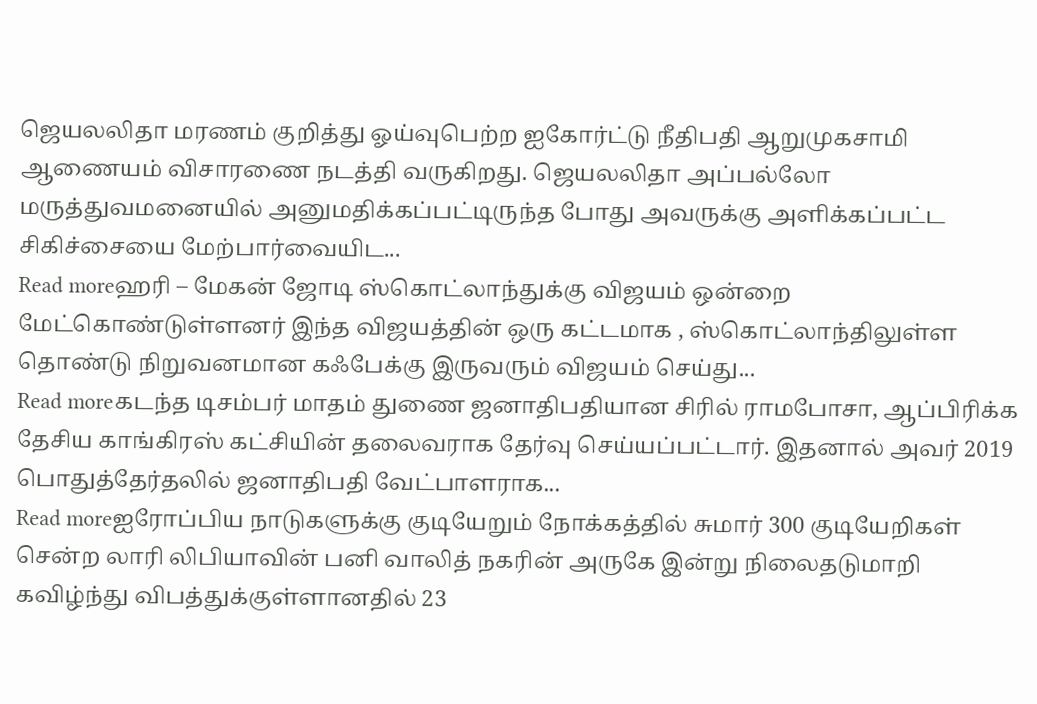ஜெயலலிதா மரணம் குறித்து ஓய்வுபெற்ற ஐகோர்ட்டு நீதிபதி ஆறுமுகசாமி ஆணையம் விசாரணை நடத்தி வருகிறது. ஜெயலலிதா அப்பல்லோ மருத்துவமனையில் அனுமதிக்கப்பட்டிருந்த போது அவருக்கு அளிக்கப்பட்ட சிகிச்சையை மேற்பார்வையிட...
Read moreஹரி – மேகன் ஜோடி ஸ்கொட்லாந்துக்கு விஜயம் ஒன்றை மேட்கொண்டுள்ளனர் இந்த விஜயத்தின் ஒரு கட்டமாக , ஸ்கொட்லாந்திலுள்ள தொண்டு நிறுவனமான கஃபேக்கு இருவரும் விஜயம் செய்து...
Read moreகடந்த டிசம்பர் மாதம் துணை ஜனாதிபதியான சிரில் ராமபோசா, ஆப்பிரிக்க தேசிய காங்கிரஸ் கட்சியின் தலைவராக தேர்வு செய்யப்பட்டார். இதனால் அவர் 2019 பொதுத்தேர்தலில் ஜனாதிபதி வேட்பாளராக...
Read moreஐரோப்பிய நாடுகளுக்கு குடியேறும் நோக்கத்தில் சுமார் 300 குடியேறிகள் சென்ற லாரி லிபியாவின் பனி வாலித் நகரின் அருகே இன்று நிலைதடுமாறி கவிழ்ந்து விபத்துக்குள்ளானதில் 23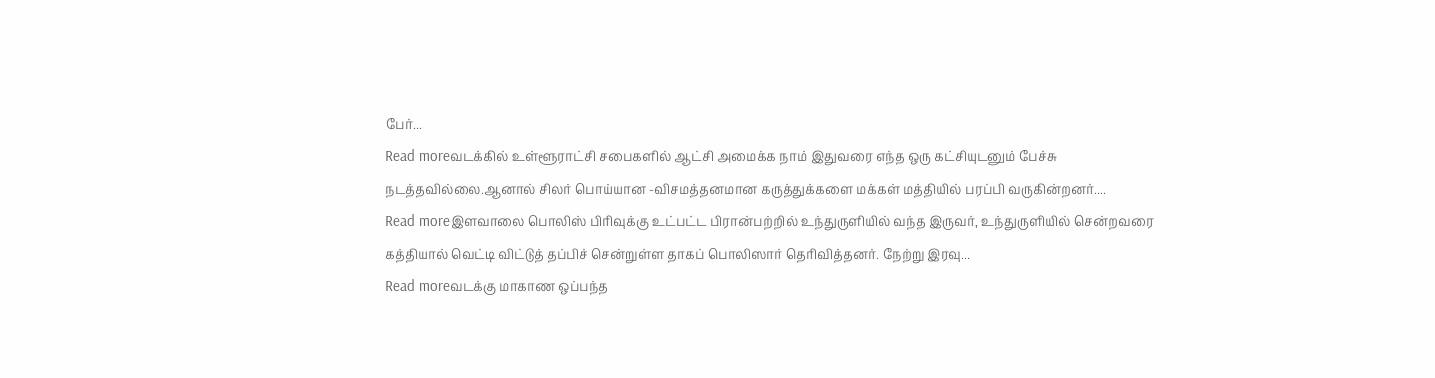பேர்...
Read moreவடக்கில் உள்ளூராட்சி சபைகளில் ஆட்சி அமைக்க நாம் இதுவரை எந்த ஒரு கட்சியுடனும் பேச்சு நடத்தவில்லை.ஆனால் சிலர் பொய்யான -விசமத்தனமான கருத்துக்களை மக்கள் மத்தியில் பரப்பி வருகின்றனர்....
Read moreஇளவாலை பொலிஸ் பிரிவுக்கு உட்பட்ட பிரான்பற்றில் உந்துருளியில் வந்த இருவர், உந்துருளியில் சென்றவரை கத்தியால் வெட்டி விட்டுத் தப்பிச் சென்றுள்ள தாகப் பொலிஸார் தெரிவித்தனர். நேற்று இரவு...
Read moreவடக்கு மாகாண ஒப்பந்த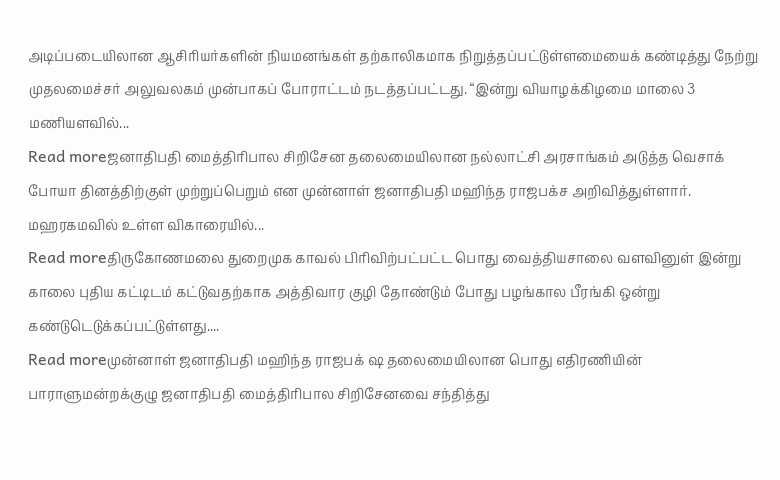அடிப்படையிலான ஆசிரியர்களின் நியமனங்கள் தற்காலிகமாக நிறுத்தப்பட்டுள்ளமையைக் கண்டித்து நேற்று முதலமைச்சர் அலுவலகம் முன்பாகப் போராட்டம் நடத்தப்பட்டது. “இன்று வியாழக்கிழமை மாலை 3 மணியளவில்...
Read moreஜனாதிபதி மைத்திரிபால சிறிசேன தலைமையிலான நல்லாட்சி அரசாங்கம் அடுத்த வெசாக் போயா தினத்திற்குள் முற்றுப்பெறும் என முன்னாள் ஜனாதிபதி மஹிந்த ராஜபக்ச அறிவித்துள்ளார். மஹரகமவில் உள்ள விகாரையில்...
Read moreதிருகோணமலை துறைமுக காவல் பிரிவிற்பட்பட்ட பொது வைத்தியசாலை வளவினுள் இன்று காலை புதிய கட்டிடம் கட்டுவதற்காக அத்திவார குழி தோண்டும் போது பழங்கால பீரங்கி ஒன்று கண்டுடெடுக்கப்பட்டுள்ளது....
Read moreமுன்னாள் ஜனாதிபதி மஹிந்த ராஜபக் ஷ தலைமையிலான பொது எதிரணியின் பாராளுமன்றக்குழு ஜனாதிபதி மைத்திரிபால சிறிசேனவை சந்தித்து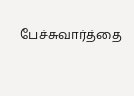பேச்சுவார்த்தை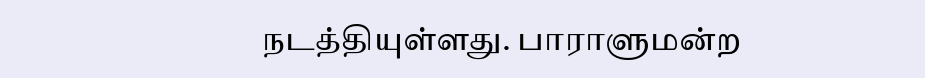நடத்தியுள்ளது. பாராளுமன்ற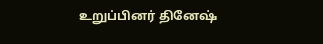உறுப்பினர் தினேஷ்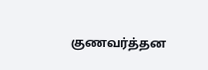குணவர்த்தன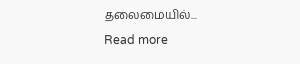தலைமையில்...
Read more